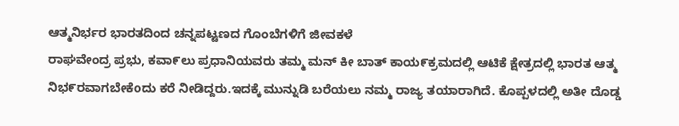ಆತ್ಮನಿರ್ಭರ ಭಾರತದಿಂದ ಚನ್ನಪಟ್ಟಣದ ಗೊಂಬೆಗಳಿಗೆ ಜೀವಕಳೆ
ರಾಘವೇಂದ್ರ ಪ್ರಭು, ಕವಾ೯ಲು ಪ್ರಧಾನಿಯವರು ತಮ್ಮ ಮನ್ ಕೀ ಬಾತ್ ಕಾಯ೯ಕ್ರಮದಲ್ಲಿ ಆಟಿಕೆ ಕ್ಷೇತ್ರದಲ್ಲಿ ಭಾರತ ಆತ್ಮ ನಿಭ೯ರವಾಗಬೇಕೆoದು ಕರೆ ನೀಡಿದ್ದರು.ಇದಕ್ಕೆ ಮುನ್ನುಡಿ ಬರೆಯಲು ನಮ್ಮ ರಾಜ್ಯ ತಯಾರಾಗಿದೆ. ಕೊಪ್ಪಳದಲ್ಲಿ ಅತೀ ದೊಡ್ಡ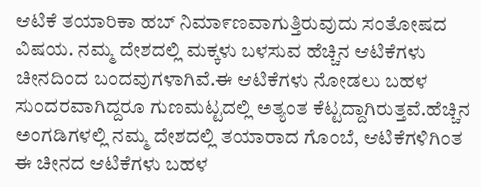ಆಟಿಕೆ ತಯಾರಿಕಾ ಹಬ್ ನಿಮಾ೯ಣವಾಗುತ್ತಿರುವುದು ಸಂತೋಷದ ವಿಷಯ. ನಮ್ಮ ದೇಶದಲ್ಲಿ ಮಕ್ಕಳು ಬಳಸುವ ಹೆಚ್ಚಿನ ಆಟಿಕೆಗಳು ಚೀನದಿಂದ ಬಂದವುಗಳಾಗಿವೆ.ಈ ಆಟಿಕೆಗಳು ನೋಡಲು ಬಹಳ ಸುಂದರವಾಗಿದ್ದರೂ ಗುಣಮಟ್ಟದಲ್ಲಿ ಅತ್ಯಂತ ಕೆಟ್ಟದ್ದಾಗಿರುತ್ತವೆ.ಹೆಚ್ಚಿನ ಅಂಗಡಿಗಳಲ್ಲಿ ನಮ್ಮ ದೇಶದಲ್ಲಿ ತಯಾರಾದ ಗೊಂಬೆ, ಆಟಿಕೆಗಳಿಗಿಂತ ಈ ಚೀನದ ಆಟಿಕೆಗಳು ಬಹಳ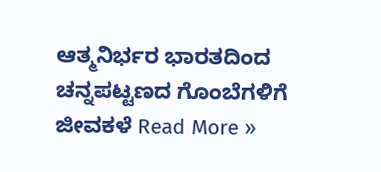ಆತ್ಮನಿರ್ಭರ ಭಾರತದಿಂದ ಚನ್ನಪಟ್ಟಣದ ಗೊಂಬೆಗಳಿಗೆ ಜೀವಕಳೆ Read More »